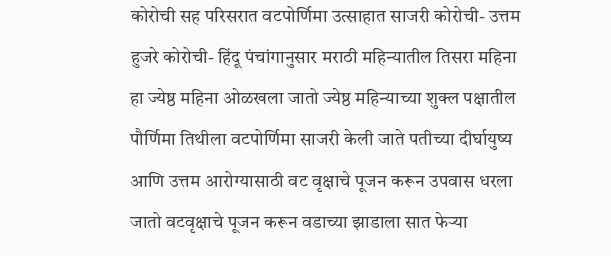कोरोची सह परिसरात वटपोर्णिमा उत्साहात साजरी कोरोची- उत्तम हुजरे कोरोची- हिंदू पंचांगानुसार मराठी महिन्यातील तिसरा महिना हा ज्येष्ठ महिना ओळखला जातो ज्येष्ठ महिन्याच्या शुक्ल पक्षातील पौर्णिमा तिथीला वटपोर्णिमा साजरी केली जाते पतीच्या दीर्घायुष्य आणि उत्तम आरोग्यासाठी वट वृक्षाचे पूजन करून उपवास धरला जातो वटवृक्षाचे पूजन करून वडाच्या झाडाला सात फेऱ्या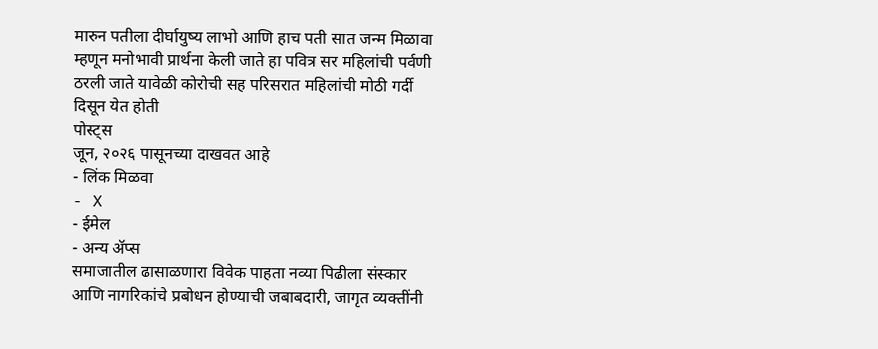मारुन पतीला दीर्घायुष्य लाभो आणि हाच पती सात जन्म मिळावा म्हणून मनोभावी प्रार्थना केली जाते हा पवित्र सर महिलांची पर्वणी ठरली जाते यावेळी कोरोची सह परिसरात महिलांची मोठी गर्दी दिसून येत होती
पोस्ट्स
जून, २०२६ पासूनच्या दाखवत आहे
- लिंक मिळवा
- X
- ईमेल
- अन्य ॲप्स
समाजातील ढासाळणारा विवेक पाहता नव्या पिढीला संस्कार आणि नागरिकांचे प्रबोधन होण्याची जबाबदारी, जागृत व्यक्तींनी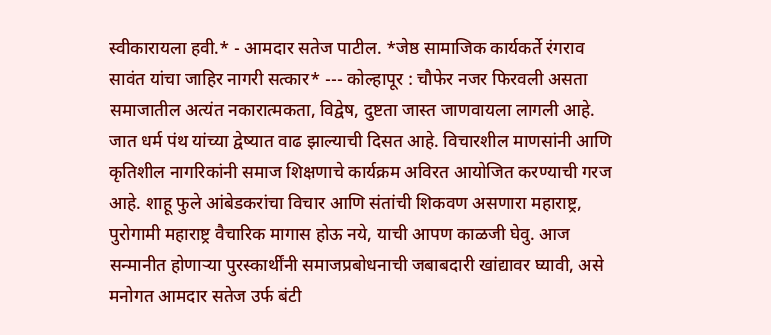स्वीकारायला हवी.* - आमदार सतेज पाटील. *जेष्ठ सामाजिक कार्यकर्ते रंगराव सावंत यांचा जाहिर नागरी सत्कार* --- कोल्हापूर : चौफेर नजर फिरवली असता समाजातील अत्यंत नकारात्मकता, विद्वेष, दुष्टता जास्त जाणवायला लागली आहे. जात धर्म पंथ यांच्या द्वेष्यात वाढ झाल्याची दिसत आहे. विचारशील माणसांनी आणि कृतिशील नागरिकांनी समाज शिक्षणाचे कार्यक्रम अविरत आयोजित करण्याची गरज आहे. शाहू फुले आंबेडकरांचा विचार आणि संतांची शिकवण असणारा महाराष्ट्र, पुरोगामी महाराष्ट्र वैचारिक मागास होऊ नये, याची आपण काळजी घेवु. आज सन्मानीत होणाऱ्या पुरस्कार्थींनी समाजप्रबोधनाची जबाबदारी खांद्यावर घ्यावी, असे मनोगत आमदार सतेज उर्फ बंटी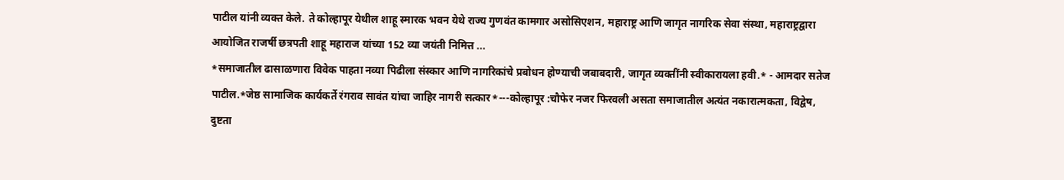पाटील यांनी व्यक्त केले. ते कोल्हापूर येथील शाहू स्मारक भवन येथे राज्य गुणवंत कामगार असोसिएशन, महाराष्ट्र आणि जागृत नागरिक सेवा संस्था, महाराष्ट्रद्वारा आयोजित राजर्षी छत्रपती शाहू महाराज यांच्या 152 व्या जयंती निमित्त ...
*समाजातील ढासाळणारा विवेक पाहता नव्या पिढीला संस्कार आणि नागरिकांचे प्रबोधन होण्याची जबाबदारी, जागृत व्यक्तींनी स्वीकारायला हवी.* - आमदार सतेज पाटील.*जेष्ठ सामाजिक कार्यकर्ते रंगराव सावंत यांचा जाहिर नागरी सत्कार*---कोल्हापूर :चौफेर नजर फिरवली असता समाजातील अत्यंत नकारात्मकता, विद्वेष, दुष्टता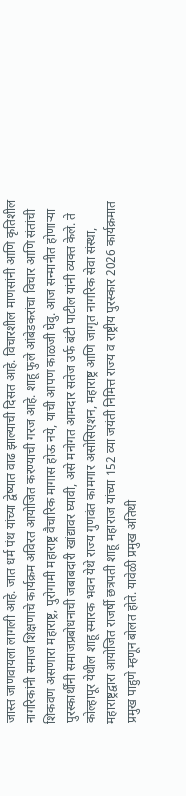जास्त जाणवायला लागली आहे. जात धर्म पंथ यांच्या द्वेष्यात वाढ झाल्याची दिसत आहे. विचारशील माणसांनी आणि कृतिशील नागरिकांनी समाज शिक्षणाचे कार्यक्रम अविरत आयोजित करण्याची गरज आहे. शाहू फुले आंबेडकरांचा विचार आणि संतांची शिकवण असणारा महाराष्ट्र, पुरोगामी महाराष्ट्र वैचारिक मागास होऊ नये, याची आपण काळजी घेवु. आज सन्मानीत होणाऱ्या पुरस्कार्थींनी समाजप्रबोधनाची जबाबदारी खांद्यावर घ्यावी, असे मनोगत आमदार सतेज उर्फ बंटी पाटील यांनी व्यक्त केले. ते कोल्हापूर येथील शाहू स्मारक भवन येथे राज्य गुणवंत कामगार असोसिएशन, महाराष्ट्र आणि जागृत नागरिक सेवा संस्था, महाराष्ट्रद्वारा आयोजित राजर्षी छत्रपती शाहू महाराज यांच्या 152 व्या जयंती निमित्त राज्य व राष्ट्रीय पुरस्कार 2026 कार्यक्रमात प्रमुख पाहुणे म्हणून बोलत होते. यावेळी प्रमुख अतिथी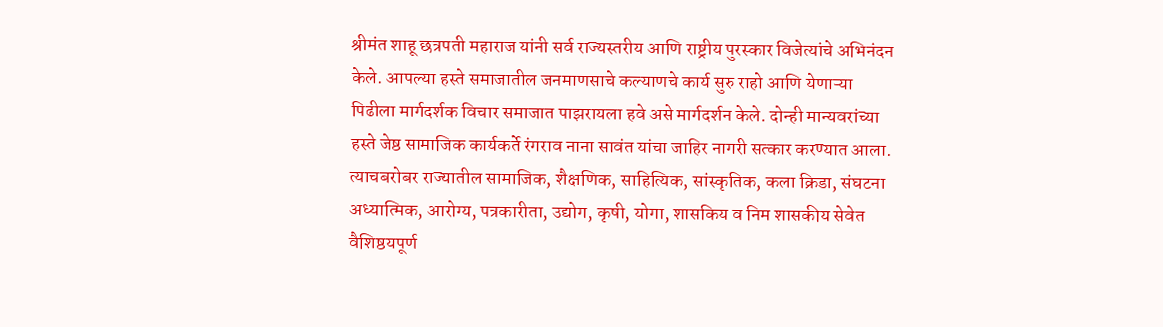श्रीमंत शाहू छत्रपती महाराज यांनी सर्व राज्यस्तरीय आणि राष्ट्रीय पुरस्कार विजेत्यांचे अभिनंदन केले. आपल्या हस्ते समाजातील जनमाणसाचे कल्याणचे कार्य सुरु राहो आणि येणाऱ्या पिढीला मार्गदर्शक विचार समाजात पाझरायला हवे असे मार्गदर्शन केले. दोन्ही मान्यवरांच्या हस्ते जेष्ठ सामाजिक कार्यकर्ते रंगराव नाना सावंत यांचा जाहिर नागरी सत्कार करण्यात आला. त्याचबरोबर राज्यातील सामाजिक, शैक्षणिक, साहित्यिक, सांस्कृतिक, कला क्रिडा, संघटना अध्यात्मिक, आरोग्य, पत्रकारीता, उद्योग, कृषी, योगा, शासकिय व निम शासकीय सेवेत वैशिष्ठयपूर्ण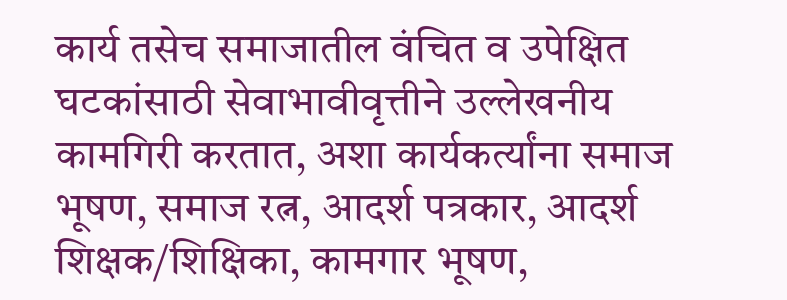कार्य तसेच समाजातील वंचित व उपेक्षित घटकांसाठी सेवाभावीवृत्तीने उल्लेखनीय कामगिरी करतात, अशा कार्यकर्त्यांना समाज भूषण, समाज रत्न, आदर्श पत्रकार, आदर्श शिक्षक/शिक्षिका, कामगार भूषण,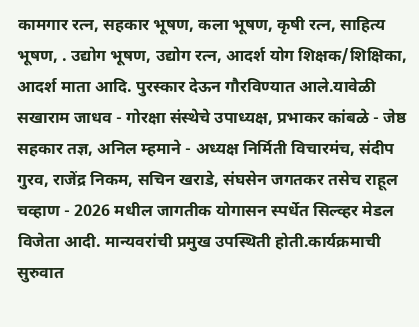कामगार रत्न, सहकार भूषण, कला भूषण, कृषी रत्न, साहित्य भूषण, . उद्योग भूषण, उद्योग रत्न, आदर्श योग शिक्षक/शिक्षिका, आदर्श माता आदि. पुरस्कार देऊन गौरविण्यात आले.यावेळी सखाराम जाधव - गोरक्षा संस्थेचे उपाध्यक्ष, प्रभाकर कांबळे - जेष्ठ सहकार तज्ञ, अनिल म्हमाने - अध्यक्ष निर्मिती विचारमंच, संदीप गुरव, राजेंद्र निकम, सचिन खराडे, संघसेन जगतकर तसेच राहूल चव्हाण - 2026 मधील जागतीक योगासन स्पर्धेत सिल्व्हर मेडल विजेता आदी. मान्यवरांची प्रमुख उपस्थिती होती.कार्यक्रमाची सुरुवात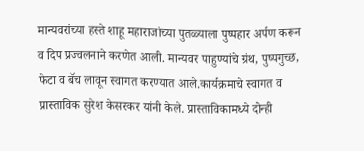मान्यवरांच्या हस्ते शाहू महाराजांच्या पुतळ्याला पुष्पहार अर्पण करून व दिप प्रज्वलनाने करणेत आली. मान्यवर पाहुण्यांचे ग्रंथ, पुष्पगुच्छ, फेटा व बॅच लावून स्वागत करण्यात आले.कार्यक्रमाचे स्वागत व प्रास्ताविक सुरेश केसरकर यांनी केले. प्रास्ताविकामध्ये दोन्ही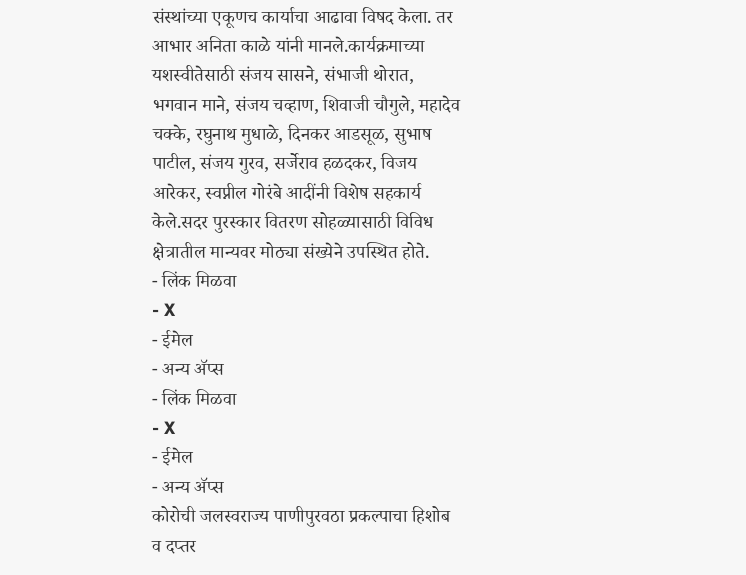संस्थांच्या एकूणच कार्याचा आढावा विषद केला. तर आभार अनिता काळे यांनी मानले.कार्यक्रमाच्या यशस्वीतेसाठी संजय सासने, संभाजी थोरात, भगवान माने, संजय चव्हाण, शिवाजी चौगुले, महादेव चक्के, रघुनाथ मुधाळे, दिनकर आडसूळ, सुभाष पाटील, संजय गुरव, सर्जेराव हळदकर, विजय आरेकर, स्वप्नील गोरंबे आदींनी विशेष सहकार्य केले.सदर पुरस्कार वितरण सोहळ्यासाठी विविध क्षेत्रातील मान्यवर मोठ्या संख्येने उपस्थित होते.
- लिंक मिळवा
- X
- ईमेल
- अन्य ॲप्स
- लिंक मिळवा
- X
- ईमेल
- अन्य ॲप्स
कोरोची जलस्वराज्य पाणीपुरवठा प्रकल्पाचा हिशोब व दप्तर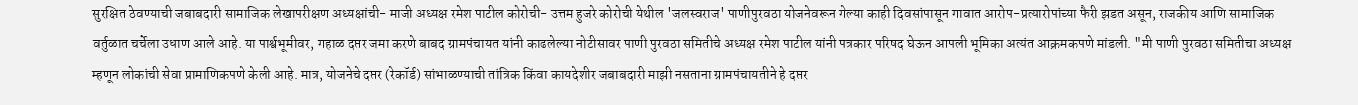सुरक्षित ठेवण्याची जबाबदारी सामाजिक लेखापरीक्षण अध्यक्षांची- माजी अध्यक्ष रमेश पाटील कोरोची- उत्तम हुजरे कोरोची येथील 'जलस्वराज' पाणीपुरवठा योजनेवरून गेल्या काही दिवसांपासून गावात आरोप-प्रत्यारोपांच्या फैरी झडत असून, राजकीय आणि सामाजिक वर्तुळात चर्चेला उधाण आले आहे. या पार्श्वभूमीवर, गहाळ दप्तर जमा करणे बाबद ग्रामपंचायत यांनी काढलेल्या नोटीसावर पाणी पुरवठा समितीचे अध्यक्ष रमेश पाटील यांनी पत्रकार परिषद घेऊन आपली भूमिका अत्यंत आक्रमकपणे मांडली. "मी पाणी पुरवठा समितीचा अध्यक्ष म्हणून लोकांची सेवा प्रामाणिकपणे केली आहे. मात्र, योजनेचे दप्तर (रेकॉर्ड) सांभाळण्याची तांत्रिक किंवा कायदेशीर जबाबदारी माझी नसताना ग्रामपंचायतीने हे दप्तर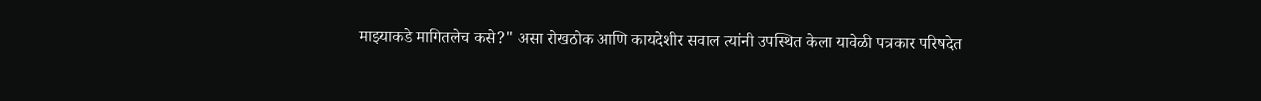माझ्याकडे मागितलेच कसे?" असा रोखठोक आणि कायदेशीर सवाल त्यांनी उपस्थित केला यावेळी पत्रकार परिषदेत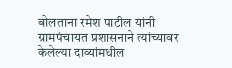बोलताना रमेश पाटील यांनी ग्रामपंचायत प्रशासनाने त्यांच्यावर केलेल्या दाव्यांमधील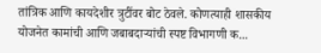तांत्रिक आणि कायदेशीर त्रुटींवर बोट ठेवले. कोणत्याही शासकीय योजनेत कामांची आणि जबाबदाऱ्यांची स्पष्ट विभागणी क...